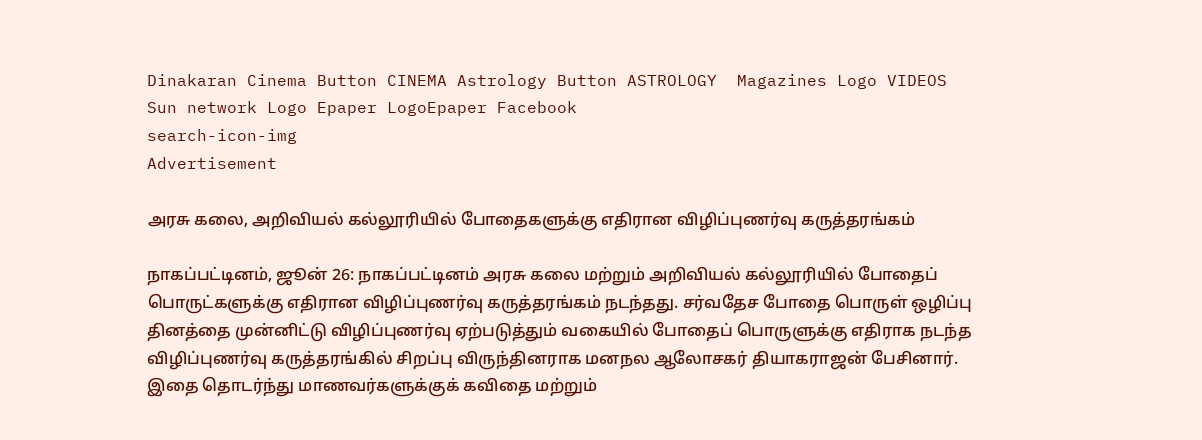Dinakaran Cinema Button CINEMA Astrology Button ASTROLOGY  Magazines Logo VIDEOS Sun network Logo Epaper LogoEpaper Facebook
search-icon-img
Advertisement

அரசு கலை, அறிவியல் கல்லூரியில் போதைகளுக்கு எதிரான விழிப்புணர்வு கருத்தரங்கம்

நாகப்பட்டினம், ஜூன் 26: நாகப்பட்டினம் அரசு கலை மற்றும் அறிவியல் கல்லூரியில் போதைப் பொருட்களுக்கு எதிரான விழிப்புணர்வு கருத்தரங்கம் நடந்தது. சர்வதேச போதை பொருள் ஒழிப்பு தினத்தை முன்னிட்டு விழிப்புணர்வு ஏற்படுத்தும் வகையில் போதைப் பொருளுக்கு எதிராக நடந்த விழிப்புணர்வு கருத்தரங்கில் சிறப்பு விருந்தினராக மனநல ஆலோசகர் தியாகராஜன் பேசினார். இதை தொடர்ந்து மாணவர்களுக்குக் கவிதை மற்றும்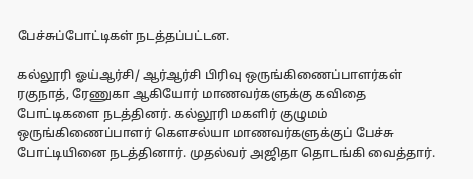பேச்சுப்போட்டிகள் நடத்தப்பட்டன.

கல்லூரி ஓய்ஆர்சி/ ஆர்ஆர்சி பிரிவு ஒருங்கிணைப்பாளர்கள் ரகுநாத், ரேணுகா ஆகியோர் மாணவர்களுக்கு கவிதை போட்டிகளை நடத்தினர். கல்லூரி மகளிர் குழுமம் ஒருங்கிணைப்பாளர் கௌசல்யா மாணவர்களுக்குப் பேச்சு போட்டியினை நடத்தினார். முதல்வர் அஜிதா தொடங்கி வைத்தார்.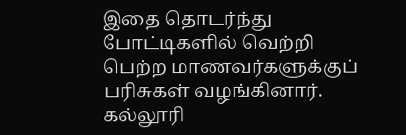இதை தொடர்ந்து போட்டிகளில் வெற்றி பெற்ற மாணவர்களுக்குப் பரிசுகள் வழங்கினார். கல்லூரி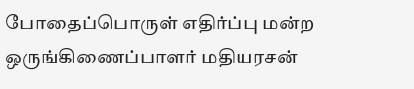போதைப்பொருள் எதிர்ப்பு மன்ற ஒருங்கிணைப்பாளர் மதியரசன்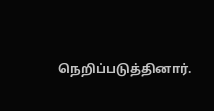நெறிப்படுத்தினார்.